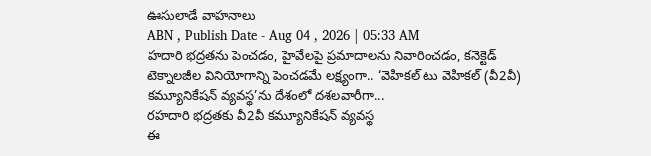ఊసులాడే వాహనాలు
ABN , Publish Date - Aug 04 , 2026 | 05:33 AM
హదారి భద్రతను పెంచడం, హైవేలపై ప్రమాదాలను నివారించడం, కనెక్టెడ్ టెక్నాలజీల వినియోగాన్ని పెంచడమే లక్ష్యంగా.. ‘వెహికల్ టు వెహికల్ (వీ2వీ) కమ్యూనికేషన్ వ్యవస్థ’ను దేశంలో దశలవారీగా...
రహదారి భద్రతకు వీ2వీ కమ్యూనికేషన్ వ్యవస్థ
ఈ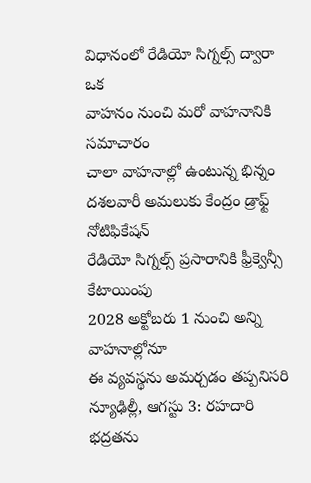విధానంలో రేడియో సిగ్నల్స్ ద్వారా ఒక
వాహనం నుంచి మరో వాహనానికి సమాచారం
చాలా వాహనాల్లో ఉంటున్న భిన్నం
దశలవారీ అమలుకు కేంద్రం డ్రాఫ్ట్ నోటిఫికేషన్
రేడియో సిగ్నల్స్ ప్రసారానికి ఫ్రీక్వెన్సీ కేటాయింపు
2028 అక్టోబరు 1 నుంచి అన్ని వాహనాల్లోనూ
ఈ వ్యవస్థను అమర్చడం తప్పనిసరి
న్యూఢిల్లీ, ఆగస్టు 3: రహదారి భద్రతను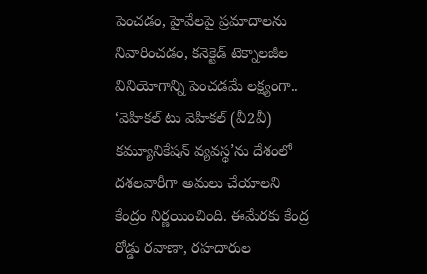పెంచడం, హైవేలపై ప్రమాదాలను నివారించడం, కనెక్టెడ్ టెక్నాలజీల వినియోగాన్ని పెంచడమే లక్ష్యంగా.. ‘వెహికల్ టు వెహికల్ (వీ2వీ) కమ్యూనికేషన్ వ్యవస్థ’ను దేశంలో దశలవారీగా అమలు చేయాలని కేంద్రం నిర్ణయించింది. ఈమేరకు కేంద్ర రోడ్డు రవాణా, రహదారుల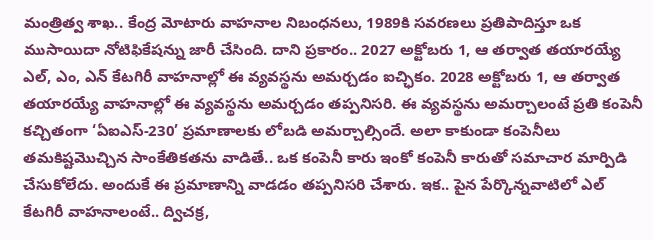మంత్రిత్వ శాఖ.. కేంద్ర మోటారు వాహనాల నిబంధనలు, 1989కి సవరణలు ప్రతిపాదిస్తూ ఒక ముసాయిదా నోటిఫికేషన్ను జారీ చేసింది. దాని ప్రకారం.. 2027 అక్టోబరు 1, ఆ తర్వాత తయారయ్యే ఎల్, ఎం, ఎన్ కేటగిరీ వాహనాల్లో ఈ వ్యవస్థను అమర్చడం ఐచ్ఛికం. 2028 అక్టోబరు 1, ఆ తర్వాత తయారయ్యే వాహనాల్లో ఈ వ్యవస్థను అమర్చడం తప్పనిసరి. ఈ వ్యవస్థను అమర్చాలంటే ప్రతి కంపెనీ కచ్చితంగా ‘ఏఐఎస్-230’ ప్రమాణాలకు లోబడి అమర్చాల్సిందే. అలా కాకుండా కంపెనీలు తమకిష్టమొచ్చిన సాంకేతికతను వాడితే.. ఒక కంపెనీ కారు ఇంకో కంపెనీ కారుతో సమాచార మార్పిడి చేసుకోలేదు. అందుకే ఈ ప్రమాణాన్ని వాడడం తప్పనిసరి చేశారు. ఇక.. పైన పేర్కొన్నవాటిలో ఎల్ కేటగిరీ వాహనాలంటే.. ద్విచక్ర,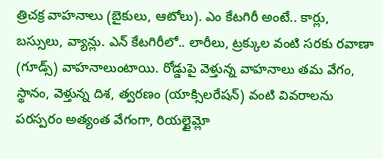త్రిచక్ర వాహనాలు (బైకులు, ఆటోలు). ఎం కేటగిరీ అంటే.. కార్లు, బస్సులు, వ్యాన్లు. ఎన్ కేటగిరీలో.. లారీలు, ట్రక్కుల వంటి సరకు రవాణా (గూడ్స్) వాహనాలుంటాయి. రోడ్డుపై వెళ్తున్న వాహనాలు తమ వేగం, స్థానం, వెళ్తున్న దిశ, త్వరణం (యాక్సిలరేషన్) వంటి వివరాలను పరస్పరం అత్యంత వేగంగా, రియల్టైమ్లో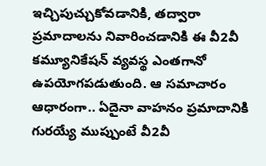ఇచ్చిపుచ్చుకోవడానికి, తద్వారా ప్రమాదాలను నివారించడానికి ఈ వీ2వీ కమ్యూనికేషన్ వ్యవస్థ ఎంతగానో ఉపయోగపడుతుంది. ఆ సమాచారం ఆధారంగా.. ఏదైనా వాహనం ప్రమాదానికి గురయ్యే ముప్పుంటే వీ2వీ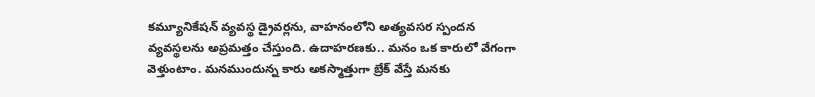కమ్యూనికేషన్ వ్యవస్థ డ్రైవర్లను, వాహనంలోని అత్యవసర స్పందన వ్యవస్థలను అప్రమత్తం చేస్తుంది. ఉదాహరణకు.. మనం ఒక కారులో వేగంగా వెళ్తుంటాం. మనముందున్న కారు అకస్మాత్తుగా బ్రేక్ వేస్తే మనకు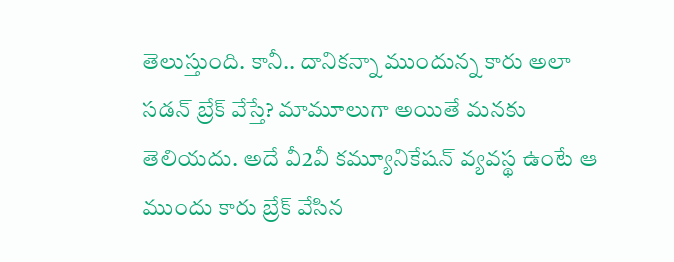తెలుస్తుంది. కానీ.. దానికన్నా ముందున్న కారు అలా సడన్ బ్రేక్ వేస్తే? మామూలుగా అయితే మనకు తెలియదు. అదే వీ2వీ కమ్యూనికేషన్ వ్యవస్థ ఉంటే ఆ ముందు కారు బ్రేక్ వేసిన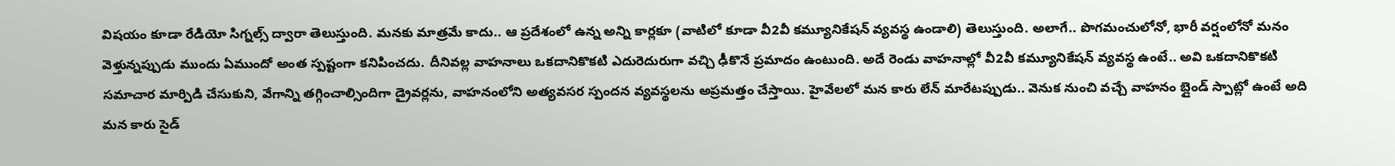విషయం కూడా రేడియో సిగ్నల్స్ ద్వారా తెలుస్తుంది. మనకు మాత్రమే కాదు.. ఆ ప్రదేశంలో ఉన్న అన్ని కార్లకూ (వాటిలో కూడా వీ2వీ కమ్యూనికేషన్ వ్యవస్థ ఉండాలి) తెలుస్తుంది. అలాగే.. పొగమంచులోనో, భారీ వర్షంలోనో మనం వెళ్తున్నప్పుడు ముందు ఏముందో అంత స్పష్టంగా కనిపించదు. దీనివల్ల వాహనాలు ఒకదానికొకటి ఎదురెదురుగా వచ్చి ఢీకొనే ప్రమాదం ఉంటుంది. అదే రెండు వాహనాల్లో వీ2వీ కమ్యూనికేషన్ వ్యవస్థ ఉంటే.. అవి ఒకదానికొకటి సమాచార మార్పిడి చేసుకుని, వేగాన్ని తగ్గించాల్సిందిగా డ్రైవర్లను, వాహనంలోని అత్యవసర స్పందన వ్యవస్థలను అప్రమత్తం చేస్తాయి. హైవేలలో మన కారు లేన్ మారేటప్పుడు.. వెనుక నుంచి వచ్చే వాహనం బ్లైండ్ స్పాట్లో ఉంటే అది మన కారు సైడ్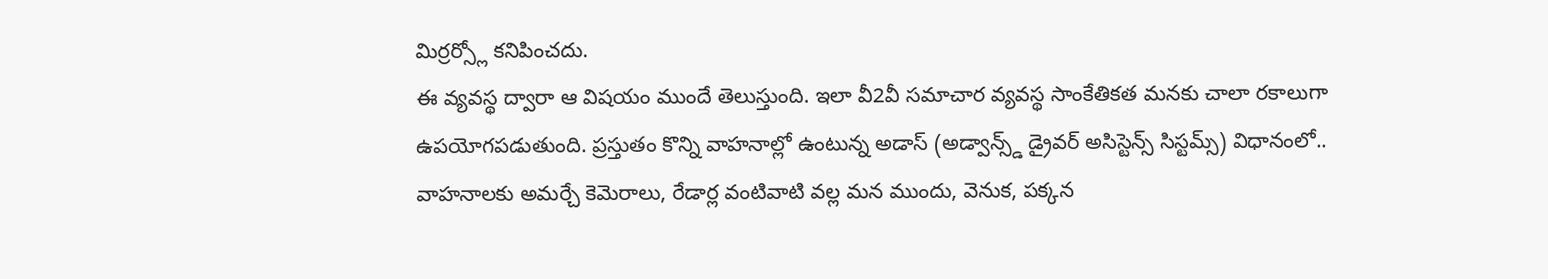మిర్రర్స్లో కనిపించదు.
ఈ వ్యవస్థ ద్వారా ఆ విషయం ముందే తెలుస్తుంది. ఇలా వీ2వీ సమాచార వ్యవస్థ సాంకేతికత మనకు చాలా రకాలుగా ఉపయోగపడుతుంది. ప్రస్తుతం కొన్ని వాహనాల్లో ఉంటున్న అడాస్ (అడ్వాన్స్డ్ డ్రైవర్ అసిస్టెన్స్ సిస్టమ్స్) విధానంలో.. వాహనాలకు అమర్చే కెమెరాలు, రేడార్ల వంటివాటి వల్ల మన ముందు, వెనుక, పక్కన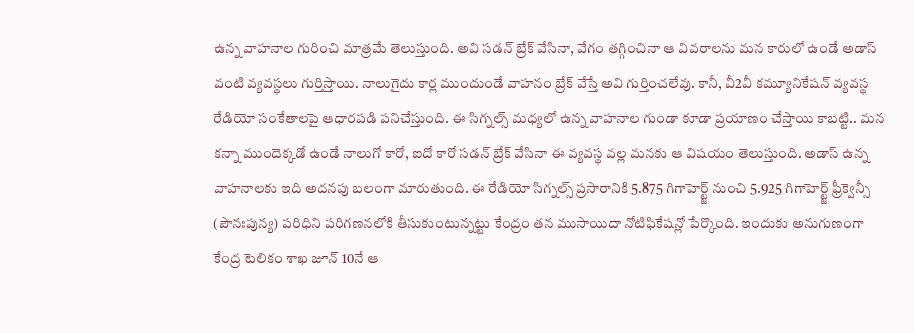ఉన్న వాహనాల గురించి మాత్రమే తెలుస్తుంది. అవి సడన్ బ్రేక్ వేసినా, వేగం తగ్గించినా ఆ వివరాలను మన కారులో ఉండే అడాస్ వంటి వ్యవస్థలు గుర్తిస్తాయి. నాలుగైదు కార్ల ముందుండే వాహనం బ్రేక్ వేస్తే అవి గుర్తించలేవు. కానీ, వీ2వీ కమ్యూనికేషన్ వ్యవస్థ రేడియో సంకేతాలపై ఆధారపడి పనిచేస్తుంది. ఈ సిగ్నల్స్ మధ్యలో ఉన్న వాహనాల గుండా కూడా ప్రయాణం చేస్తాయి కాబట్టి.. మన కన్నా ముందెక్కడో ఉండే నాలుగో కారో, ఐదో కారో సడన్ బ్రేక్ వేసినా ఈ వ్యవస్థ వల్ల మనకు ఆ విషయం తెలుస్తుంది. అడాస్ ఉన్న వాహనాలకు ఇది అదనపు బలంగా మారుతుంది. ఈ రేడియో సిగ్నల్స్ ప్రసారానికి 5.875 గిగాహెర్ట్జ్ నుంచి 5.925 గిగాహెర్ట్జ్ ఫ్రీక్వెన్సీ (పౌనఃపున్య) పరిధిని పరిగణనలోకి తీసుకుంటున్నట్టు కేంద్రం తన ముసాయిదా నోటిఫికేషన్లో పేర్కొంది. ఇందుకు అనుగుణంగా కేంద్ర టెలికం శాఖ జూన్ 10నే ఆ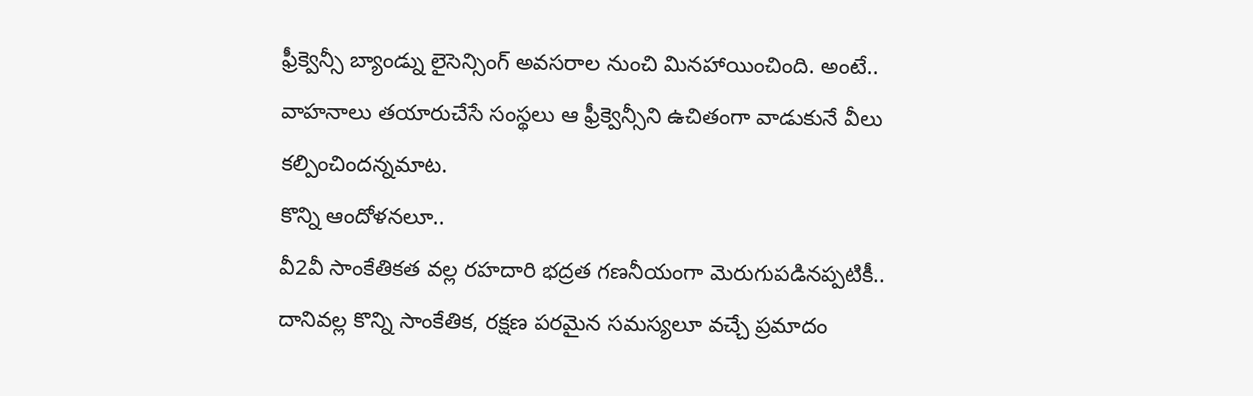ఫ్రీక్వెన్సీ బ్యాండ్ను లైసెన్సింగ్ అవసరాల నుంచి మినహాయించింది. అంటే.. వాహనాలు తయారుచేసే సంస్థలు ఆ ఫ్రీక్వెన్సీని ఉచితంగా వాడుకునే వీలు కల్పించిందన్నమాట.
కొన్ని ఆందోళనలూ..
వీ2వీ సాంకేతికత వల్ల రహదారి భద్రత గణనీయంగా మెరుగుపడినప్పటికీ.. దానివల్ల కొన్ని సాంకేతిక, రక్షణ పరమైన సమస్యలూ వచ్చే ప్రమాదం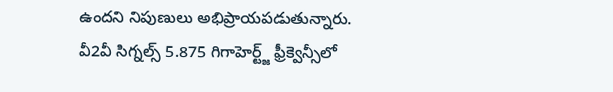ఉందని నిపుణులు అభిప్రాయపడుతున్నారు.
వీ2వీ సిగ్నల్స్ 5.875 గిగాహెర్ట్జ్ ఫ్రీక్వెన్సీలో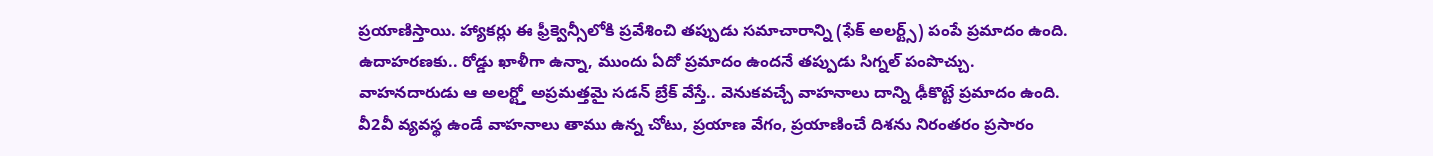ప్రయాణిస్తాయి. హ్యాకర్లు ఈ ఫ్రీక్వెన్సీలోకి ప్రవేశించి తప్పుడు సమాచారాన్ని (ఫేక్ అలర్ట్స్) పంపే ప్రమాదం ఉంది. ఉదాహరణకు.. రోడ్డు ఖాళీగా ఉన్నా, ముందు ఏదో ప్రమాదం ఉందనే తప్పుడు సిగ్నల్ పంపొచ్చు. వాహనదారుడు ఆ అలర్ట్తో అప్రమత్తమై సడన్ బ్రేక్ వేస్తే.. వెనుకవచ్చే వాహనాలు దాన్ని ఢీకొట్టే ప్రమాదం ఉంది.
వీ2వీ వ్యవస్థ ఉండే వాహనాలు తాము ఉన్న చోటు, ప్రయాణ వేగం, ప్రయాణించే దిశను నిరంతరం ప్రసారం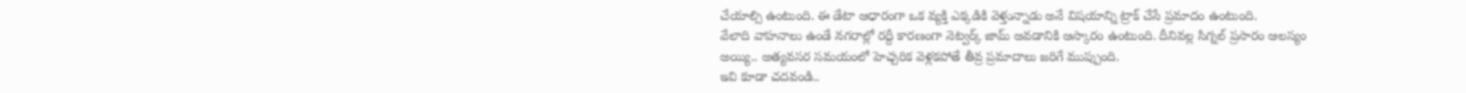చేయాల్సి ఉంటుంది. ఈ డేటా ఆధారంగా ఒక వ్యక్తి ఎక్కడికి వెళ్తున్నాడు అనే విషయాన్ని ట్రాక్ చేసే ప్రమాదం ఉంటుంది.
వేలాది వాహనాలు ఉండే నగరాల్లో రద్దీ కారణంగా నెట్వర్క్ జామ్ అవడానికి ఆస్కారం ఉంటుంది. దీనివల్ల సిగ్నల్ ప్రసారం ఆలస్యం అయ్యి.. అత్యవసర సమయంలో హెచ్చరిక వెళ్లకపోతే తీవ్ర ప్రమాదాలు జరిగే ముప్పుంది.
ఇవి కూడా చదవండి..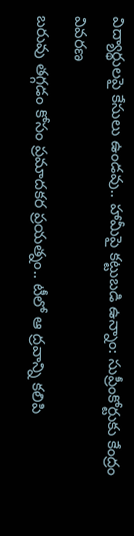విద్యార్థులపై కేసులు ఉండవు.. హామీపై కట్టుబడి ఉన్నాం: సుప్రీంకోర్టుకు కేంద్రం వివరణ
బరువు తగ్గడం కోసం ప్రమాదకర ప్రయత్నం.. టీలో ఆ ద్రవాన్ని కలిపి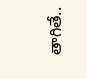తాగితే..